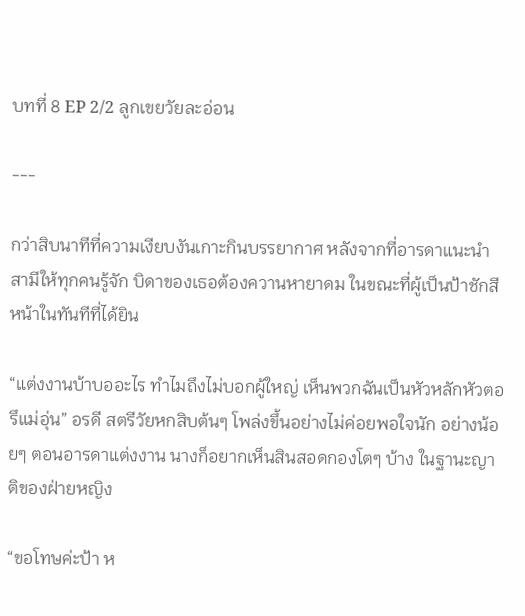บทที่ 8 EP 2/2 ลูกเขยวัยละอ่อน

---

กว่าสิบนาทีที่ความเงียบงันเกาะกินบรรยากาศ หลังจากที่อารดาแนะนำสามีให้ทุกคนรู้จัก บิดาของเธอต้องควานหายาดม ในขณะที่ผู้เป็นป้าชักสีหน้าในทันทีที่ได้ยิน

“แต่งงานบ้าบออะไร ทำไมถึงไม่บอกผู้ใหญ่ เห็นพวกฉันเป็นหัวหลักหัวตอรึแม่อุ่น” อรดี สตรีวัยหกสิบต้นๆ โพล่งขึ้นอย่างไม่ค่อยพอใจนัก อย่างน้อยๆ ตอนอารดาแต่งงาน นางก็อยากเห็นสินสอดกองโตๆ บ้าง ในฐานะญาติของฝ่ายหญิง

“ขอโทษค่ะป้า ห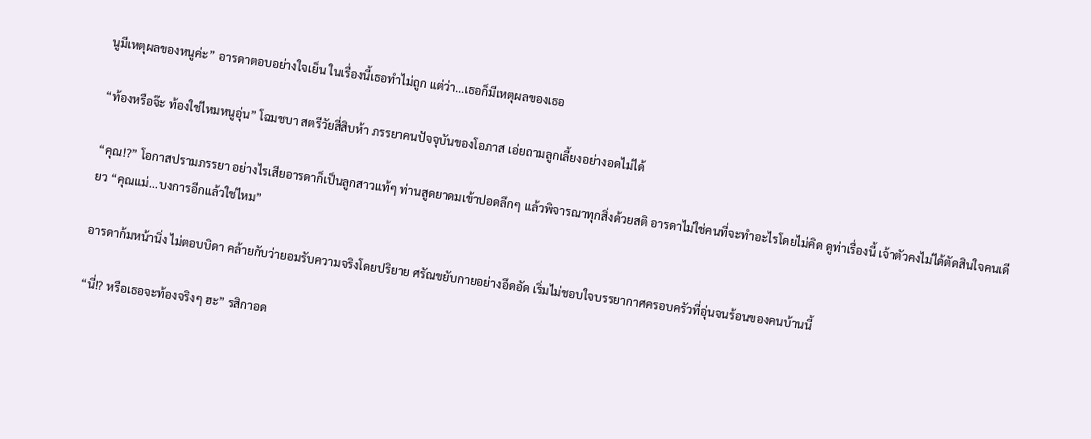นูมีเหตุผลของหนูค่ะ” อารดาตอบอย่างใจเย็น ในเรื่องนี้เธอทำไม่ถูก แต่ว่า...เธอก็มีเหตุผลของเธอ

“ท้องหรือจ๊ะ ท้องใช่ไหมหนูอุ่น” โฉมชบา สตรีวัยสี่สิบห้า ภรรยาคนปัจจุบันของโอภาส เอ่ยถามลูกเลี้ยงอย่างอดไม่ได้

“คุณ!?” โอกาสปรามภรรยา อย่างไรเสียอารดาก็เป็นลูกสาวแท้ๆ ท่านสูดยาดมเข้าปอดลึกๆ แล้วพิจารณาทุกสิ่งด้วยสติ อารดาไม่ใช่คนที่จะทำอะไรโดยไม่คิด ดูท่าเรื่องนี้ เจ้าตัวคงไม่ได้ตัดสินใจคนเดียว “คุณแม่...บงการอีกแล้วใช่ไหม”

อารดาก้มหน้านิ่ง ไม่ตอบบิดา คล้ายกับว่ายอมรับความจริงโดยปริยาย ศรัณขยับกายอย่างอึดอัด เริ่มไม่ชอบใจบรรยากาศครอบครัวที่อุ่นจนร้อนของคนบ้านนี้

“นี่!? หรือเธอจะท้องจริงๆ ฮะ” รสิกาอด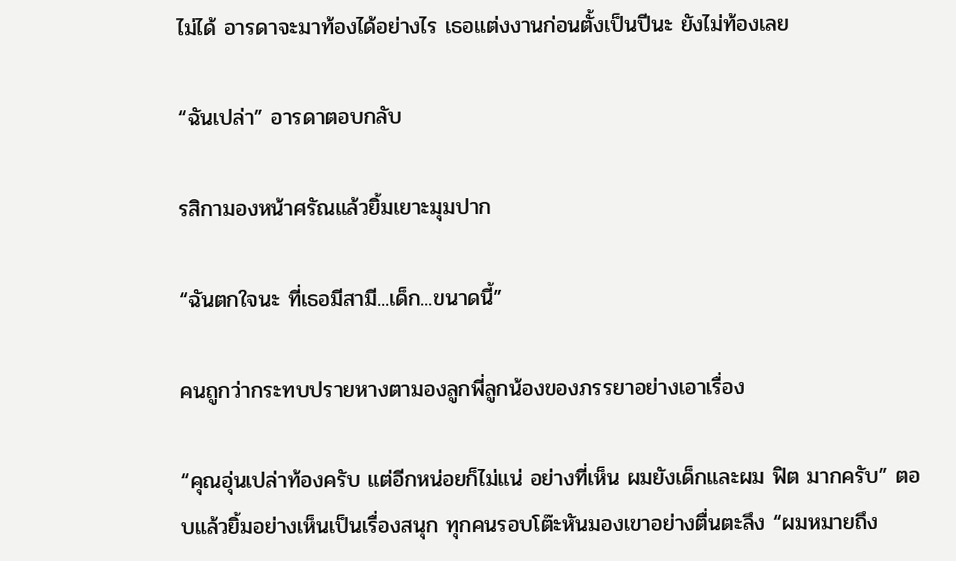ไม่ได้ อารดาจะมาท้องได้อย่างไร เธอแต่งงานก่อนตั้งเป็นปีนะ ยังไม่ท้องเลย

“ฉันเปล่า” อารดาตอบกลับ

รสิกามองหน้าศรัณแล้วยิ้มเยาะมุมปาก

“ฉันตกใจนะ ที่เธอมีสามี...เด็ก...ขนาดนี้”

คนถูกว่ากระทบปรายหางตามองลูกพี่ลูกน้องของภรรยาอย่างเอาเรื่อง

“คุณอุ่นเปล่าท้องครับ แต่อีกหน่อยก็ไม่แน่ อย่างที่เห็น ผมยังเด็กและผม ฟิต มากครับ” ตอบแล้วยิ้มอย่างเห็นเป็นเรื่องสนุก ทุกคนรอบโต๊ะหันมองเขาอย่างตื่นตะลึง “ผมหมายถึง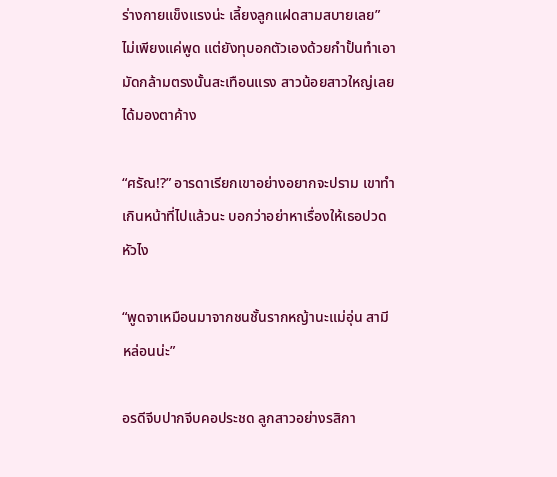ร่างกายแข็งแรงน่ะ เลี้ยงลูกแฝดสามสบายเลย” ไม่เพียงแค่พูด แต่ยังทุบอกตัวเองด้วยกำปั้นทำเอามัดกล้ามตรงนั้นสะเทือนแรง สาวน้อยสาวใหญ่เลยได้มองตาค้าง

“ศรัณ!?” อารดาเรียกเขาอย่างอยากจะปราม เขาทำเกินหน้าที่ไปแล้วนะ บอกว่าอย่าหาเรื่องให้เธอปวดหัวไง

“พูดจาเหมือนมาจากชนชั้นรากหญ้านะแม่อุ่น สามีหล่อนน่ะ”

อรดีจีบปากจีบคอประชด ลูกสาวอย่างรสิกา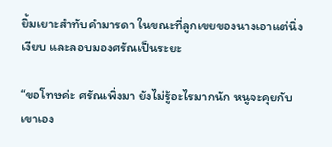ยิ้มเยาะสำทับคำมารดา ในขณะที่ลูกเขยของนางเอาแต่นิ่งเงียบ และลอบมองศรัณเป็นระยะ

“ขอโทษค่ะ ศรัณเพิ่งมา ยังไม่รู้อะไรมากนัก หนูจะคุยกับเขาเอง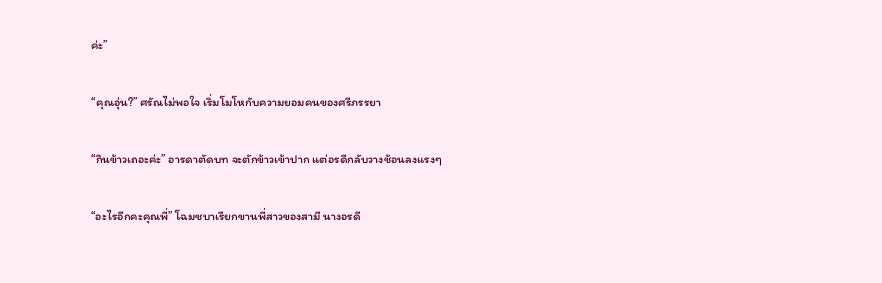ค่ะ”

“คุณอุ่น?” ศรัณไม่พอใจ เริ่มโมโหกับความยอมคนของศรีภรรยา

“กินข้าวเถอะค่ะ” อารดาตัดบท จะตักข้าวเข้าปาก แต่อรดีกลับวางช้อนลงแรงๆ

“อะไรอีกคะคุณพี่” โฉมชบาเรียกขานพี่สาวของสามี นางอรดี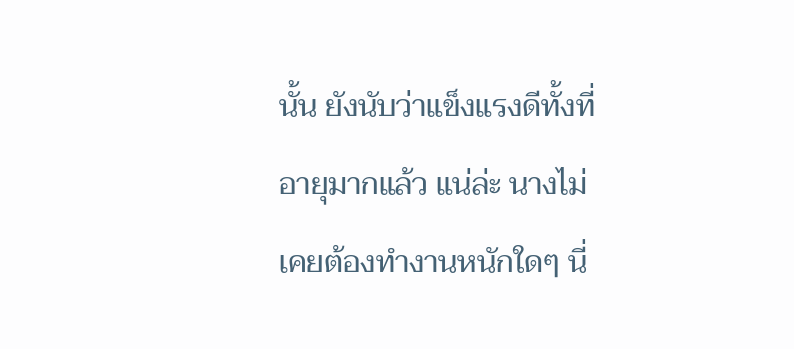นั้น ยังนับว่าแข็งแรงดีทั้งที่อายุมากแล้ว แน่ล่ะ นางไม่เคยต้องทำงานหนักใดๆ นี่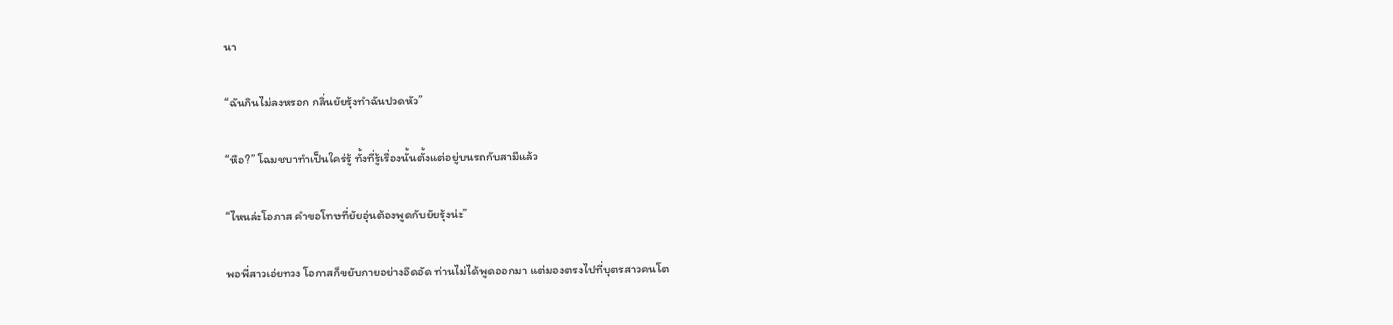นา

“ฉันกินไม่ลงหรอก กลิ่นยัยรุ้งทำฉันปวดหัว”

“หือ?” โฉมชบาทำเป็นใคร่รู้ ทั้งที่รู้เรื่องนั้นตั้งแต่อยู่บนรถกับสามีแล้ว

“ไหนล่ะโอภาส คำขอโทษที่ยัยอุ่นต้องพูดกับยัยรุ้งน่ะ”

พอพี่สาวเอ่ยทวง โอกาสก็ขยับกายอย่างอึดอัด ท่านไม่ได้พูดออกมา แต่มองตรงไปที่บุตรสาวคนโต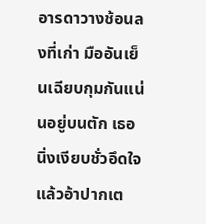อารดาวางช้อนลงที่เก่า มืออันเย็นเฉียบกุมกันแน่นอยู่บนตัก เธอนิ่งเงียบชั่วอึดใจแล้วอ้าปากเต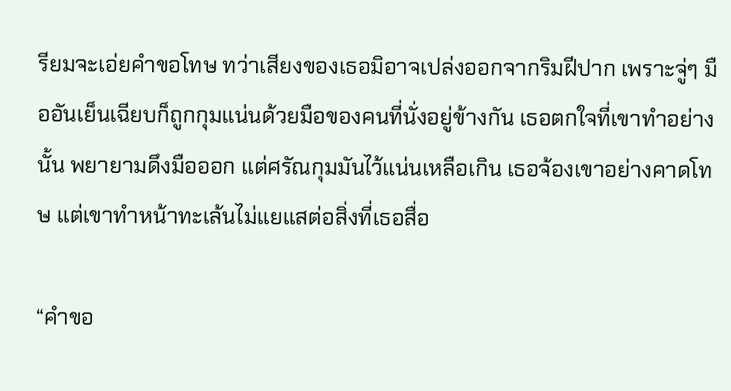รียมจะเอ่ยคำขอโทษ ทว่าเสียงของเธอมิอาจเปล่งออกจากริมฝีปาก เพราะจู่ๆ มืออันเย็นเฉียบก็ถูกกุมแน่นด้วยมือของคนที่นั่งอยู่ข้างกัน เธอตกใจที่เขาทำอย่างนั้น พยายามดึงมือออก แต่ศรัณกุมมันไว้แน่นเหลือเกิน เธอจ้องเขาอย่างคาดโทษ แต่เขาทำหน้าทะเล้นไม่แยแสต่อสิ่งที่เธอสื่อ

“คำขอ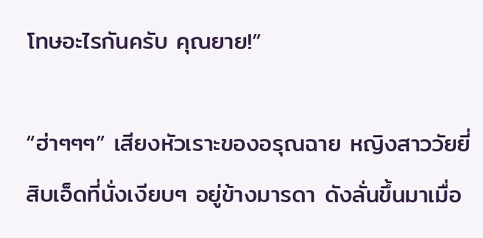โทษอะไรกันครับ คุณยาย!”

“ฮ่าๆๆๆ” เสียงหัวเราะของอรุณฉาย หญิงสาววัยยี่สิบเอ็ดที่นั่งเงียบๆ อยู่ข้างมารดา ดังลั่นขึ้นมาเมื่อ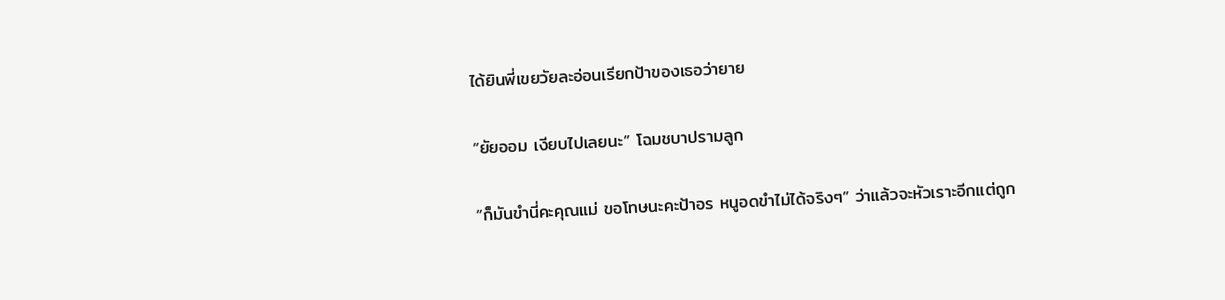ได้ยินพี่เขยวัยละอ่อนเรียกป้าของเธอว่ายาย

“ยัยออม เงียบไปเลยนะ” โฉมชบาปรามลูก

“ก็มันขำนี่คะคุณแม่ ขอโทษนะคะป้าอร หนูอดขำไม่ได้จริงๆ” ว่าแล้วจะหัวเราะอีกแต่ถูก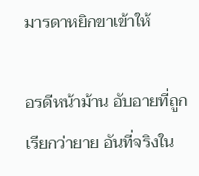มารดาหยิกขาเข้าให้

อรดีหน้าม้าน อับอายที่ถูกเรียกว่ายาย อันที่จริงใน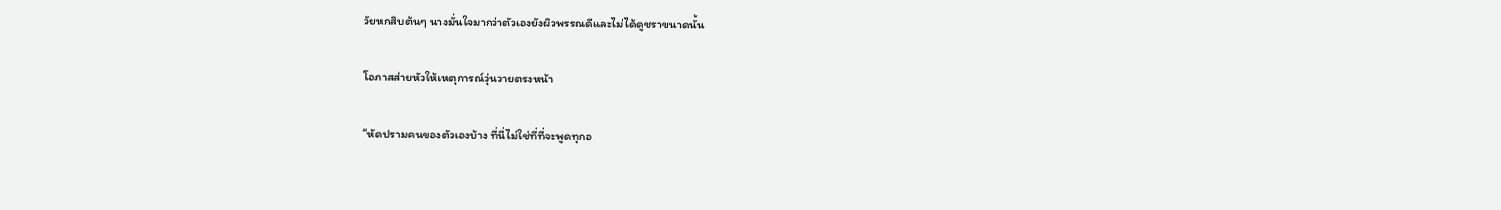วัยหกสิบต้นๆ นางมั่นใจมากว่าตัวเองยังผิวพรรณดีและไม่ได้ดูชราขนาดนั้น

โอภาสส่ายหัวให้เหตุการณ์วุ่นวายตรงหน้า

“หัดปรามคนของตัวเองบ้าง ที่นี่ไม่ใช่ที่ที่จะพูดทุกอ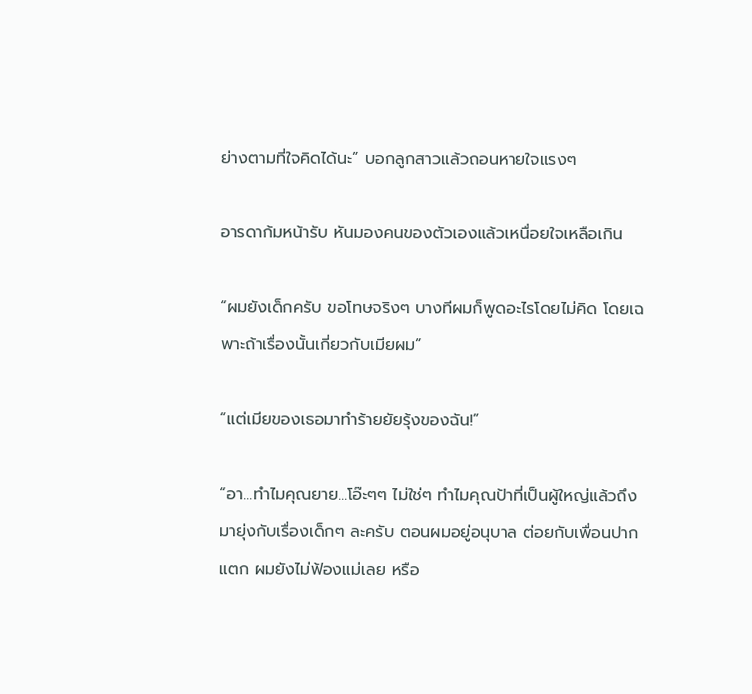ย่างตามที่ใจคิดได้นะ” บอกลูกสาวแล้วถอนหายใจแรงๆ

อารดาก้มหน้ารับ หันมองคนของตัวเองแล้วเหนื่อยใจเหลือเกิน

“ผมยังเด็กครับ ขอโทษจริงๆ บางทีผมก็พูดอะไรโดยไม่คิด โดยเฉพาะถ้าเรื่องนั้นเกี่ยวกับเมียผม”

“แต่เมียของเธอมาทำร้ายยัยรุ้งของฉัน!”

“อา...ทำไมคุณยาย...โอ๊ะๆๆ ไม่ใช่ๆ ทำไมคุณป้าที่เป็นผู้ใหญ่แล้วถึงมายุ่งกับเรื่องเด็กๆ ละครับ ตอนผมอยู่อนุบาล ต่อยกับเพื่อนปากแตก ผมยังไม่ฟ้องแม่เลย หรือ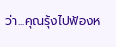ว่า...คุณรุ้งไปฟ้องห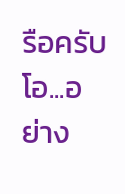รือครับ โอ...อย่าง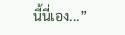นี้นี่เอง...”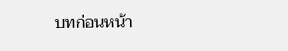บทก่อนหน้า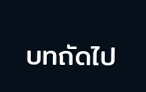บทถัดไป